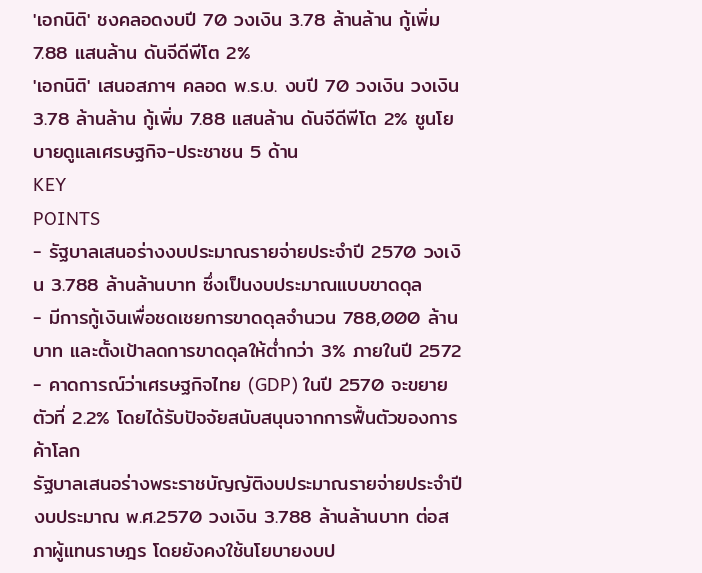'เอกนิติ' ชงคลอดงบปี 70 วงเงิน 3.78 ล้านล้าน กู้เพิ่ม 7.88 แสนล้าน ดันจีดีพีโต 2%
'เอกนิติ' เสนอสภาฯ คลอด พ.ร.บ. งบปี 70 วงเงิน วงเงิน 3.78 ล้านล้าน กู้เพิ่ม 7.88 แสนล้าน ดันจีดีพีโต 2% ชูนโยบายดูแลเศรษฐกิจ-ประชาชน 5 ด้าน
KEY
POINTS
- รัฐบาลเสนอร่างงบประมาณรายจ่ายประจำปี 2570 วงเงิน 3.788 ล้านล้านบาท ซึ่งเป็นงบประมาณแบบขาดดุล
- มีการกู้เงินเพื่อชดเชยการขาดดุลจำนวน 788,000 ล้านบาท และตั้งเป้าลดการขาดดุลให้ต่ำกว่า 3% ภายในปี 2572
- คาดการณ์ว่าเศรษฐกิจไทย (GDP) ในปี 2570 จะขยายตัวที่ 2.2% โดยได้รับปัจจัยสนับสนุนจากการฟื้นตัวของการค้าโลก
รัฐบาลเสนอร่างพระราชบัญญัติงบประมาณรายจ่ายประจำปีงบประมาณ พ.ศ.2570 วงเงิน 3.788 ล้านล้านบาท ต่อสภาผู้แทนราษฎร โดยยังคงใช้นโยบายงบป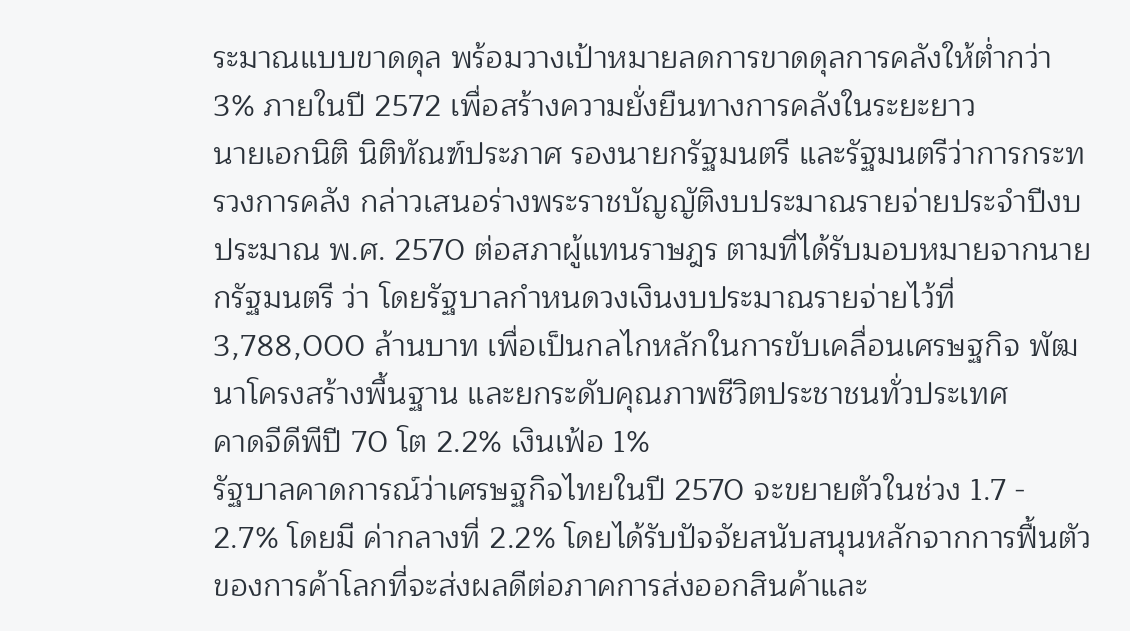ระมาณแบบขาดดุล พร้อมวางเป้าหมายลดการขาดดุลการคลังให้ต่ำกว่า 3% ภายในปี 2572 เพื่อสร้างความยั่งยืนทางการคลังในระยะยาว
นายเอกนิติ นิติทัณฑ์ประภาศ รองนายกรัฐมนตรี และรัฐมนตรีว่าการกระทรวงการคลัง กล่าวเสนอร่างพระราชบัญญัติงบประมาณรายจ่ายประจำปีงบประมาณ พ.ศ. 2570 ต่อสภาผู้แทนราษฎร ตามที่ได้รับมอบหมายจากนายกรัฐมนตรี ว่า โดยรัฐบาลกำหนดวงเงินงบประมาณรายจ่ายไว้ที่ 3,788,000 ล้านบาท เพื่อเป็นกลไกหลักในการขับเคลื่อนเศรษฐกิจ พัฒนาโครงสร้างพื้นฐาน และยกระดับคุณภาพชีวิตประชาชนทั่วประเทศ
คาดจีดีพีปี 70 โต 2.2% เงินเฟ้อ 1%
รัฐบาลคาดการณ์ว่าเศรษฐกิจไทยในปี 2570 จะขยายตัวในช่วง 1.7 - 2.7% โดยมี ค่ากลางที่ 2.2% โดยได้รับปัจจัยสนับสนุนหลักจากการฟื้นตัวของการค้าโลกที่จะส่งผลดีต่อภาคการส่งออกสินค้าและ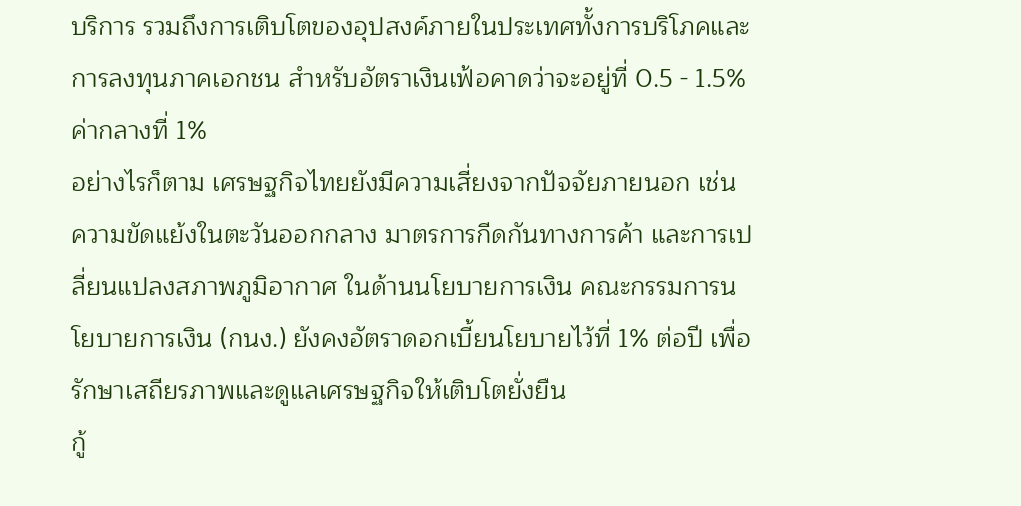บริการ รวมถึงการเติบโตของอุปสงค์ภายในประเทศทั้งการบริโภคและการลงทุนภาคเอกชน สำหรับอัตราเงินเฟ้อคาดว่าจะอยู่ที่ 0.5 - 1.5% ค่ากลางที่ 1%
อย่างไรก็ตาม เศรษฐกิจไทยยังมีความเสี่ยงจากปัจจัยภายนอก เช่น ความขัดแย้งในตะวันออกกลาง มาตรการกีดกันทางการค้า และการเปลี่ยนแปลงสภาพภูมิอากาศ ในด้านนโยบายการเงิน คณะกรรมการนโยบายการเงิน (กนง.) ยังคงอัตราดอกเบี้ยนโยบายไว้ที่ 1% ต่อปี เพื่อรักษาเสถียรภาพและดูแลเศรษฐกิจให้เติบโตยั่งยืน
กู้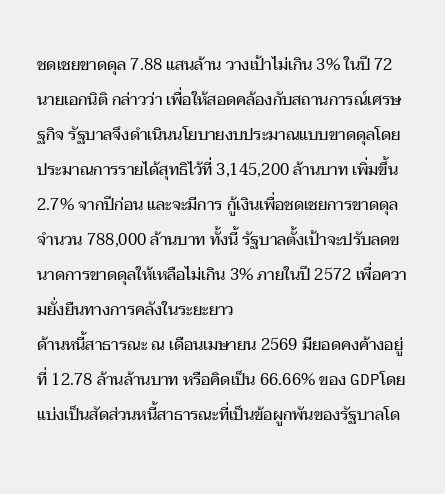ชดเชยขาดดุล 7.88 แสนล้าน วางเป้าไม่เกิน 3% ในปี 72
นายเอกนิติ กล่าวว่า เพื่อให้สอดคล้องกับสถานการณ์เศรษฐกิจ รัฐบาลจึงดำเนินนโยบายงบประมาณแบบขาดดุลโดยประมาณการรายได้สุทธิไว้ที่ 3,145,200 ล้านบาท เพิ่มขึ้น 2.7% จากปีก่อน และจะมีการ กู้เงินเพื่อชดเชยการขาดดุลจำนวน 788,000 ล้านบาท ทั้งนี้ รัฐบาลตั้งเป้าจะปรับลดขนาดการขาดดุลให้เหลือไม่เกิน 3% ภายในปี 2572 เพื่อความยั่งยืนทางการคลังในระยะยาว
ด้านหนี้สาธารณะ ณ เดือนเมษายน 2569 มียอดคงค้างอยู่ที่ 12.78 ล้านล้านบาท หรือคิดเป็น 66.66% ของ GDPโดยแบ่งเป็นสัดส่วนหนี้สาธารณะที่เป็นข้อผูกพันของรัฐบาลโด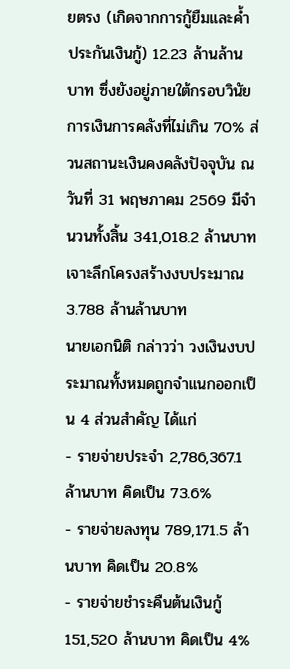ยตรง (เกิดจากการกู้ยืมและค้ำประกันเงินกู้) 12.23 ล้านล้านบาท ซึ่งยังอยู่ภายใต้กรอบวินัยการเงินการคลังที่ไม่เกิน 70% ส่วนสถานะเงินคงคลังปัจจุบัน ณ วันที่ 31 พฤษภาคม 2569 มีจำนวนทั้งสิ้น 341,018.2 ล้านบาท
เจาะลึกโครงสร้างงบประมาณ 3.788 ล้านล้านบาท
นายเอกนิติ กล่าวว่า วงเงินงบประมาณทั้งหมดถูกจำแนกออกเป็น 4 ส่วนสำคัญ ได้แก่
- รายจ่ายประจำ 2,786,367.1 ล้านบาท คิดเป็น 73.6%
- รายจ่ายลงทุน 789,171.5 ล้านบาท คิดเป็น 20.8%
- รายจ่ายชำระคืนต้นเงินกู้ 151,520 ล้านบาท คิดเป็น 4%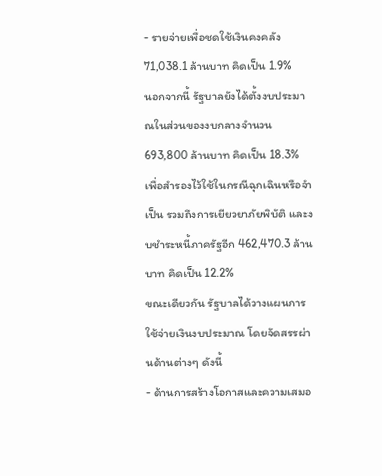- รายจ่ายเพื่อชดใช้เงินคงคลัง 71,038.1 ล้านบาท คิดเป็น 1.9%
นอกจากนี้ รัฐบาลยังได้ตั้งงบประมาณในส่วนของงบกลางจำนวน 693,800 ล้านบาท คิดเป็น 18.3% เพื่อสำรองไว้ใช้ในกรณีฉุกเฉินหรือจำเป็น รวมถึงการเยียวยาภัยพิบัติ และงบชำระหนี้ภาครัฐอีก 462,470.3 ล้านบาท คิดเป็น 12.2%
ขณะเดียวกัน รัฐบาลได้วางแผนการใช้จ่ายเงินงบประมาณ โดยจัดสรรผ่านด้านต่างๆ ดังนี้
- ด้านการสร้างโอกาสและความเสมอ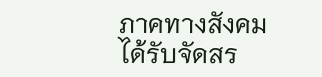ภาคทางสังคม
ได้รับจัดสร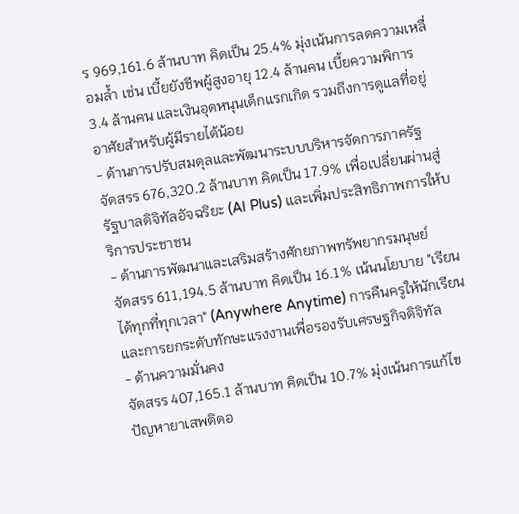ร 969,161.6 ล้านบาท คิดเป็น 25.4% มุ่งเน้นการลดความเหลื่อมล้ำ เช่น เบี้ยยังชีพผู้สูงอายุ 12.4 ล้านคน เบี้ยความพิการ 3.4 ล้านคน และเงินอุดหนุนเด็กแรกเกิด รวมถึงการดูแลที่อยู่อาศัยสำหรับผู้มีรายได้น้อย
- ด้านการปรับสมดุลและพัฒนาระบบบริหารจัดการภาครัฐ
จัดสรร 676,320.2 ล้านบาท คิดเป็น 17.9% เพื่อเปลี่ยนผ่านสู่รัฐบาลดิจิทัลอัจฉริยะ (AI Plus) และเพิ่มประสิทธิภาพการให้บริการประชาชน
- ด้านการพัฒนาและเสริมสร้างศักยภาพทรัพยากรมนุษย์
จัดสรร 611,194.5 ล้านบาท คิดเป็น 16.1% เน้นนโยบาย "เรียนได้ทุกที่ทุกเวลา" (Anywhere Anytime) การคืนครูให้นักเรียน และการยกระดับทักษะแรงงานเพื่อรองรับเศรษฐกิจดิจิทัล
- ด้านความมั่นคง
จัดสรร 407,165.1 ล้านบาท คิดเป็น 10.7% มุ่งเน้นการแก้ไขปัญหายาเสพติดอ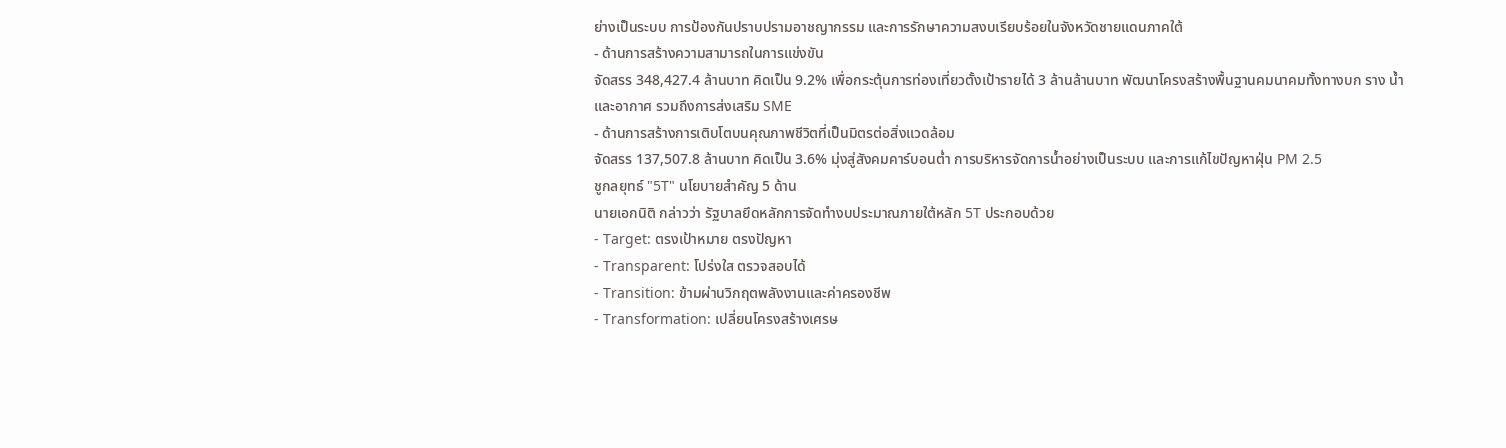ย่างเป็นระบบ การป้องกันปราบปรามอาชญากรรม และการรักษาความสงบเรียบร้อยในจังหวัดชายแดนภาคใต้
- ด้านการสร้างความสามารถในการแข่งขัน
จัดสรร 348,427.4 ล้านบาท คิดเป็น 9.2% เพื่อกระตุ้นการท่องเที่ยวตั้งเป้ารายได้ 3 ล้านล้านบาท พัฒนาโครงสร้างพื้นฐานคมนาคมทั้งทางบก ราง น้ำ และอากาศ รวมถึงการส่งเสริม SME
- ด้านการสร้างการเติบโตบนคุณภาพชีวิตที่เป็นมิตรต่อสิ่งแวดล้อม
จัดสรร 137,507.8 ล้านบาท คิดเป็น 3.6% มุ่งสู่สังคมคาร์บอนต่ำ การบริหารจัดการน้ำอย่างเป็นระบบ และการแก้ไขปัญหาฝุ่น PM 2.5
ชูกลยุทธ์ "5T" นโยบายสำคัญ 5 ด้าน
นายเอกนิติ กล่าวว่า รัฐบาลยึดหลักการจัดทำงบประมาณภายใต้หลัก 5T ประกอบด้วย
- Target: ตรงเป้าหมาย ตรงปัญหา
- Transparent: โปร่งใส ตรวจสอบได้
- Transition: ข้ามผ่านวิกฤตพลังงานและค่าครองชีพ
- Transformation: เปลี่ยนโครงสร้างเศรษ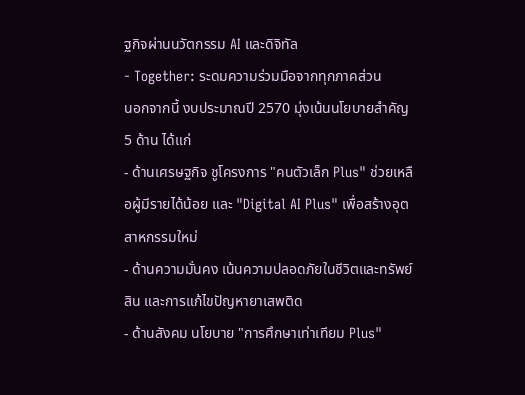ฐกิจผ่านนวัตกรรม AI และดิจิทัล
- Together: ระดมความร่วมมือจากทุกภาคส่วน
นอกจากนี้ งบประมาณปี 2570 มุ่งเน้นนโยบายสำคัญ 5 ด้าน ได้แก่
- ด้านเศรษฐกิจ ชูโครงการ "คนตัวเล็ก Plus" ช่วยเหลือผู้มีรายได้น้อย และ "Digital AI Plus" เพื่อสร้างอุตสาหกรรมใหม่
- ด้านความมั่นคง เน้นความปลอดภัยในชีวิตและทรัพย์สิน และการแก้ไขปัญหายาเสพติด
- ด้านสังคม นโยบาย "การศึกษาเท่าเทียม Plus"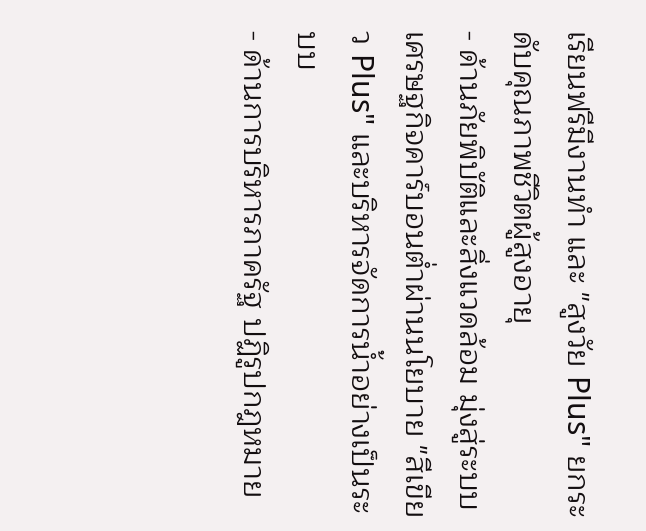เรียนฟรีมีงานทำ และ "สูงวัย Plus" ยกระดับคุณภาพชีวิตผู้สูงอายุ
- ด้านภัยพิบัติและสิ่งแวดล้อม มุ่งสู่ระบบเศรษฐกิจคาร์บอนต่ำผ่านนโยบาย "สีเขียว Plus" และบริหารจัดการน้ำอย่างเป็นระบบ
- ด้านการบริหารภาครัฐ ปฏิรูปกฎหมาย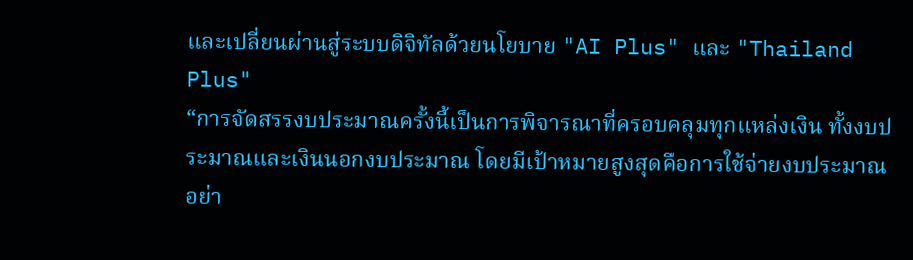และเปลี่ยนผ่านสู่ระบบดิจิทัลด้วยนโยบาย "AI Plus" และ "Thailand Plus"
“การจัดสรรงบประมาณครั้งนี้เป็นการพิจารณาที่ครอบคลุมทุกแหล่งเงิน ทั้งงบประมาณและเงินนอกงบประมาณ โดยมีเป้าหมายสูงสุดคือการใช้จ่ายงบประมาณอย่า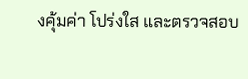งคุ้มค่า โปร่งใส และตรวจสอบ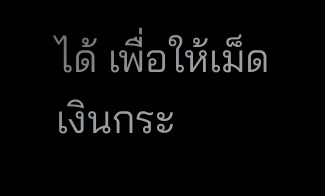ได้ เพื่อให้เม็ดเงินกระ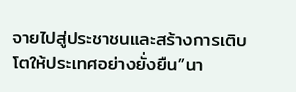จายไปสู่ประชาชนและสร้างการเติบโตให้ประเทศอย่างยั่งยืน”นา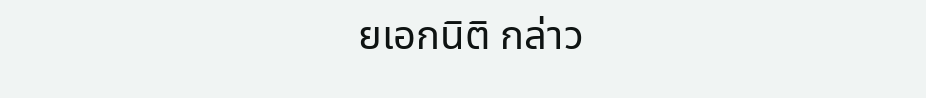ยเอกนิติ กล่าว